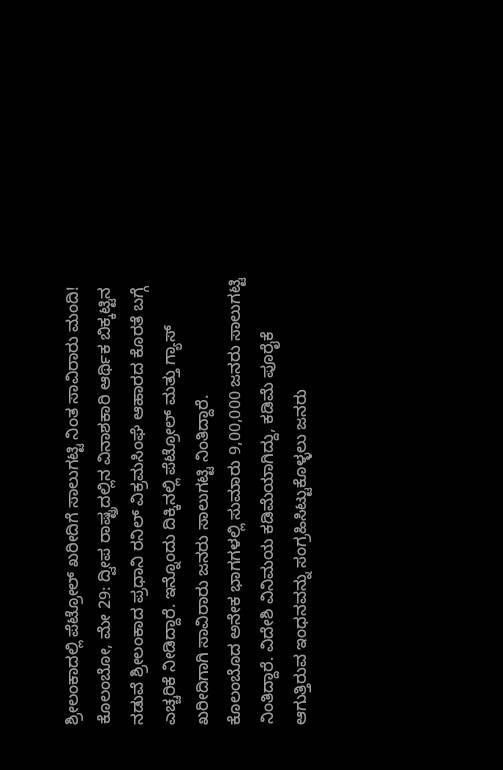ಶ್ರೀಲಂಕಾದಲ್ಲಿ ಪೆಟ್ರೋಲ್ ಖರೀದಿಗೆ ಸಾಲುಗಟ್ಟಿ ನಿಂತ ಸಾವಿರಾರು ಮಂದಿ!
ಕೊಲಂಬೋ, ಮೇ 29: ದ್ವೀಪ ರಾಷ್ಟ್ರದಲ್ಲಿನ ವಿನಾಶಕಾರಿ ಆರ್ಥಿಕ ಬಿಕ್ಕಟ್ಟಿನ ನಡುವೆ ಶ್ರೀಲಂಕಾದ ಪ್ರಧಾನಿ ರನಿಲ್ ವಿಕ್ರಮಸಿಂಘೆ ಆಹಾರದ ಕೊರತೆ ಬಗ್ಗೆ ಎಚ್ಚರಿಕೆ ನೀಡಿದ್ದಾರೆ. ಇನ್ನೊಂದು ದಿಕ್ಕಿನಲ್ಲಿ ಪೆಟ್ರೋಲ್ ಮತ್ತು ಗ್ಯಾಸ್ ಖರೀದಿಗಾಗಿ ಸಾವಿರಾರು ಜನರು ಸಾಲುಗಟ್ಟಿ ನಿಂತಿದ್ದಾರೆ.
ಕೊಲಂಬೊದ ಅನೇಕ ಭಾಗಗಳಲ್ಲಿ ಸುಮಾರು 9,00,000 ಜನರು ಸಾಲುಗಟ್ಟಿ ನಿಂತಿದ್ದಾರೆ. ವಿದೇಶಿ ವಿನಿಮಯ ಕಡಿಮೆಯಾಗಿದ್ದು, ಕಡಿಮೆ ಪೂರೈಕೆ ಆಗುತ್ತಿರುವ ಇಂಧನವನ್ನು ಸಂಗ್ರಹಿಸಿಟ್ಟುಕೊಳ್ಳಲು ಜನರು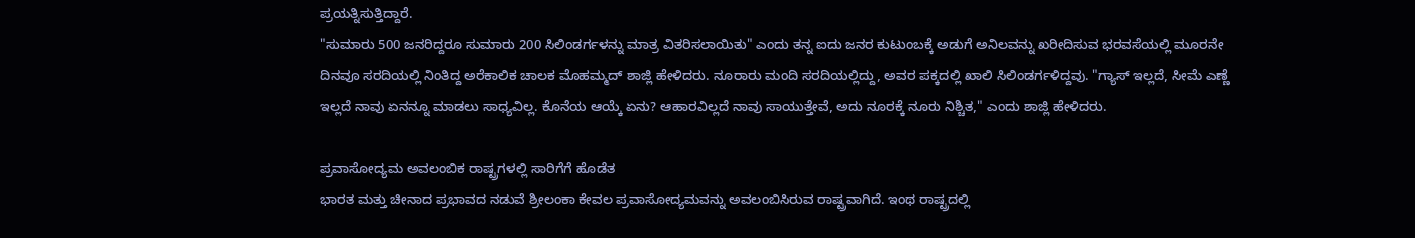ಪ್ರಯತ್ನಿಸುತ್ತಿದ್ದಾರೆ.
"ಸುಮಾರು 500 ಜನರಿದ್ದರೂ ಸುಮಾರು 200 ಸಿಲಿಂಡರ್ಗಳನ್ನು ಮಾತ್ರ ವಿತರಿಸಲಾಯಿತು" ಎಂದು ತನ್ನ ಐದು ಜನರ ಕುಟುಂಬಕ್ಕೆ ಅಡುಗೆ ಅನಿಲವನ್ನು ಖರೀದಿಸುವ ಭರವಸೆಯಲ್ಲಿ ಮೂರನೇ ದಿನವೂ ಸರದಿಯಲ್ಲಿ ನಿಂತಿದ್ದ ಅರೆಕಾಲಿಕ ಚಾಲಕ ಮೊಹಮ್ಮದ್ ಶಾಜ್ಲಿ ಹೇಳಿದರು. ನೂರಾರು ಮಂದಿ ಸರದಿಯಲ್ಲಿದ್ದು, ಅವರ ಪಕ್ಕದಲ್ಲಿ ಖಾಲಿ ಸಿಲಿಂಡರ್ಗಳಿದ್ದವು. "ಗ್ಯಾಸ್ ಇಲ್ಲದೆ, ಸೀಮೆ ಎಣ್ಣೆ ಇಲ್ಲದೆ ನಾವು ಏನನ್ನೂ ಮಾಡಲು ಸಾಧ್ಯವಿಲ್ಲ. ಕೊನೆಯ ಆಯ್ಕೆ ಏನು? ಆಹಾರವಿಲ್ಲದೆ ನಾವು ಸಾಯುತ್ತೇವೆ, ಅದು ನೂರಕ್ಕೆ ನೂರು ನಿಶ್ಚಿತ," ಎಂದು ಶಾಜ್ಲಿ ಹೇಳಿದರು.

ಪ್ರವಾಸೋದ್ಯಮ ಅವಲಂಬಿಕ ರಾಷ್ಟ್ರಗಳಲ್ಲಿ ಸಾರಿಗೆಗೆ ಹೊಡೆತ
ಭಾರತ ಮತ್ತು ಚೀನಾದ ಪ್ರಭಾವದ ನಡುವೆ ಶ್ರೀಲಂಕಾ ಕೇವಲ ಪ್ರವಾಸೋದ್ಯಮವನ್ನು ಅವಲಂಬಿಸಿರುವ ರಾಷ್ಟ್ರವಾಗಿದೆ. ಇಂಥ ರಾಷ್ಟ್ರದಲ್ಲಿ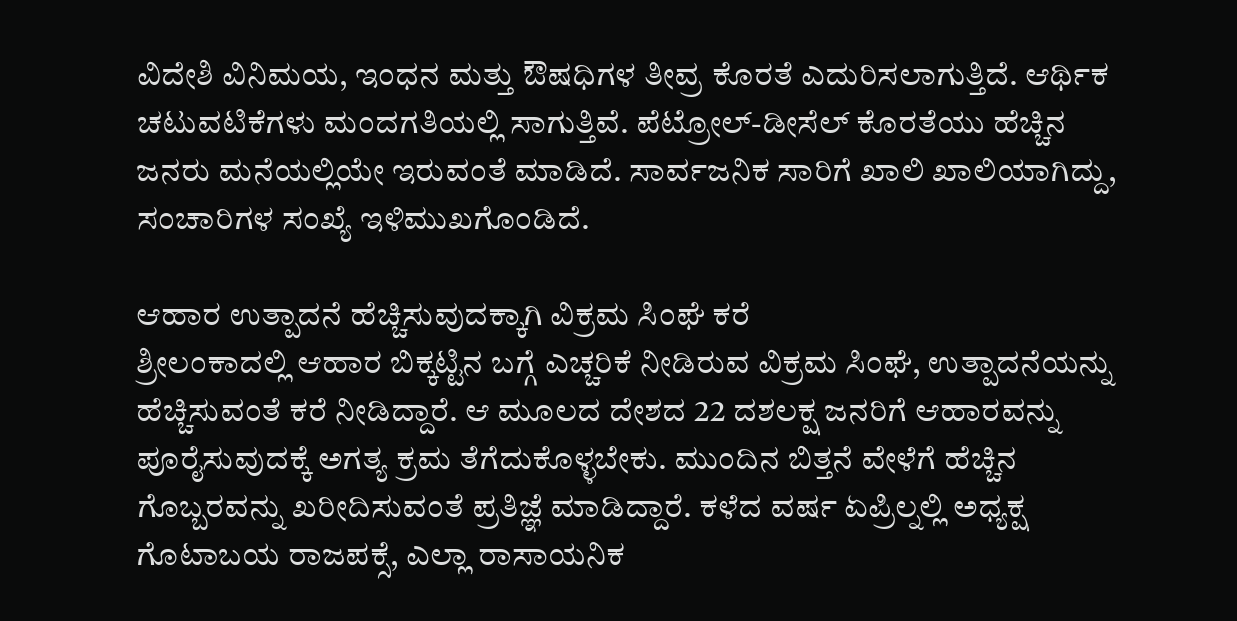ವಿದೇಶಿ ವಿನಿಮಯ, ಇಂಧನ ಮತ್ತು ಔಷಧಿಗಳ ತೀವ್ರ ಕೊರತೆ ಎದುರಿಸಲಾಗುತ್ತಿದೆ. ಆರ್ಥಿಕ ಚಟುವಟಿಕೆಗಳು ಮಂದಗತಿಯಲ್ಲಿ ಸಾಗುತ್ತಿವೆ. ಪೆಟ್ರೋಲ್-ಡೀಸೆಲ್ ಕೊರತೆಯು ಹೆಚ್ಚಿನ ಜನರು ಮನೆಯಲ್ಲಿಯೇ ಇರುವಂತೆ ಮಾಡಿದೆ. ಸಾರ್ವಜನಿಕ ಸಾರಿಗೆ ಖಾಲಿ ಖಾಲಿಯಾಗಿದ್ದು, ಸಂಚಾರಿಗಳ ಸಂಖ್ಯೆ ಇಳಿಮುಖಗೊಂಡಿದೆ.

ಆಹಾರ ಉತ್ಪಾದನೆ ಹೆಚ್ಚಿಸುವುದಕ್ಕಾಗಿ ವಿಕ್ರಮ ಸಿಂಘೆ ಕರೆ
ಶ್ರೀಲಂಕಾದಲ್ಲಿ ಆಹಾರ ಬಿಕ್ಕಟ್ಟಿನ ಬಗ್ಗೆ ಎಚ್ಚರಿಕೆ ನೀಡಿರುವ ವಿಕ್ರಮ ಸಿಂಘೆ, ಉತ್ಪಾದನೆಯನ್ನು ಹೆಚ್ಚಿಸುವಂತೆ ಕರೆ ನೀಡಿದ್ದಾರೆ. ಆ ಮೂಲದ ದೇಶದ 22 ದಶಲಕ್ಷ ಜನರಿಗೆ ಆಹಾರವನ್ನು ಪೂರೈಸುವುದಕ್ಕೆ ಅಗತ್ಯ ಕ್ರಮ ತೆಗೆದುಕೊಳ್ಳಬೇಕು. ಮುಂದಿನ ಬಿತ್ತನೆ ವೇಳೆಗೆ ಹೆಚ್ಚಿನ ಗೊಬ್ಬರವನ್ನು ಖರೀದಿಸುವಂತೆ ಪ್ರತಿಜ್ಞೆ ಮಾಡಿದ್ದಾರೆ. ಕಳೆದ ವರ್ಷ ಏಪ್ರಿಲ್ನಲ್ಲಿ ಅಧ್ಯಕ್ಷ ಗೊಟಾಬಯ ರಾಜಪಕ್ಸೆ, ಎಲ್ಲಾ ರಾಸಾಯನಿಕ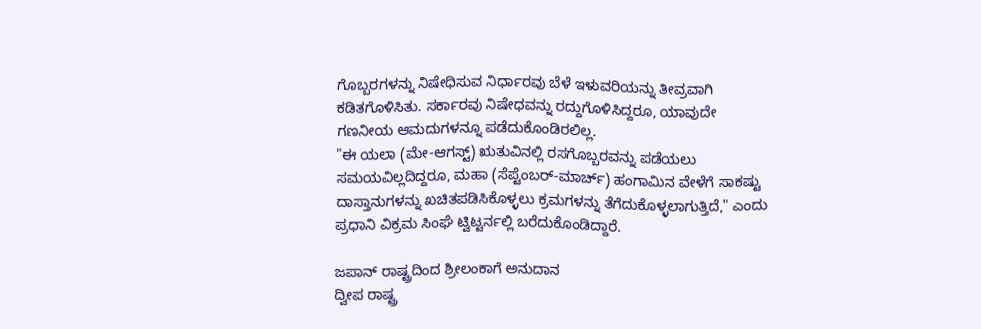ಗೊಬ್ಬರಗಳನ್ನು ನಿಷೇಧಿಸುವ ನಿರ್ಧಾರವು ಬೆಳೆ ಇಳುವರಿಯನ್ನು ತೀವ್ರವಾಗಿ ಕಡಿತಗೊಳಿಸಿತು. ಸರ್ಕಾರವು ನಿಷೇಧವನ್ನು ರದ್ದುಗೊಳಿಸಿದ್ದರೂ, ಯಾವುದೇ ಗಣನೀಯ ಆಮದುಗಳನ್ನೂ ಪಡೆದುಕೊಂಡಿರಲಿಲ್ಲ.
"ಈ ಯಲಾ (ಮೇ-ಆಗಸ್ಟ್) ಋತುವಿನಲ್ಲಿ ರಸಗೊಬ್ಬರವನ್ನು ಪಡೆಯಲು ಸಮಯವಿಲ್ಲದಿದ್ದರೂ, ಮಹಾ (ಸೆಪ್ಟೆಂಬರ್-ಮಾರ್ಚ್) ಹಂಗಾಮಿನ ವೇಳೆಗೆ ಸಾಕಷ್ಟು ದಾಸ್ತಾನುಗಳನ್ನು ಖಚಿತಪಡಿಸಿಕೊಳ್ಳಲು ಕ್ರಮಗಳನ್ನು ತೆಗೆದುಕೊಳ್ಳಲಾಗುತ್ತಿದೆ," ಎಂದು ಪ್ರಧಾನಿ ವಿಕ್ರಮ ಸಿಂಘೆ ಟ್ವಿಟ್ಟರ್ನಲ್ಲಿ ಬರೆದುಕೊಂಡಿದ್ದಾರೆ.

ಜಪಾನ್ ರಾಷ್ಟ್ರದಿಂದ ಶ್ರೀಲಂಕಾಗೆ ಅನುದಾನ
ದ್ವೀಪ ರಾಷ್ಟ್ರ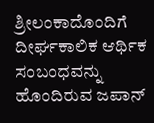ಶ್ರೀಲಂಕಾದೊಂದಿಗೆ ದೀರ್ಘಕಾಲಿಕ ಆರ್ಥಿಕ ಸಂಬಂಧವನ್ನು ಹೊಂದಿರುವ ಜಪಾನ್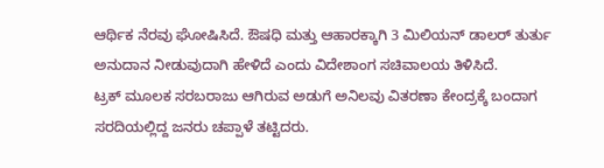ಆರ್ಥಿಕ ನೆರವು ಘೋಷಿಸಿದೆ. ಔಷಧಿ ಮತ್ತು ಆಹಾರಕ್ಕಾಗಿ 3 ಮಿಲಿಯನ್ ಡಾಲರ್ ತುರ್ತು ಅನುದಾನ ನೀಡುವುದಾಗಿ ಹೇಳಿದೆ ಎಂದು ವಿದೇಶಾಂಗ ಸಚಿವಾಲಯ ತಿಳಿಸಿದೆ.
ಟ್ರಕ್ ಮೂಲಕ ಸರಬರಾಜು ಆಗಿರುವ ಅಡುಗೆ ಅನಿಲವು ವಿತರಣಾ ಕೇಂದ್ರಕ್ಕೆ ಬಂದಾಗ ಸರದಿಯಲ್ಲಿದ್ದ ಜನರು ಚಪ್ಪಾಳೆ ತಟ್ಟಿದರು.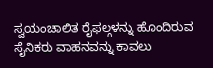ಸ್ವಯಂಚಾಲಿತ ರೈಫಲ್ಗಳನ್ನು ಹೊಂದಿರುವ ಸೈನಿಕರು ವಾಹನವನ್ನು ಕಾವಲು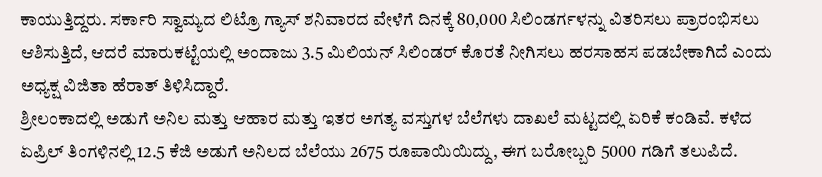ಕಾಯುತ್ತಿದ್ದರು. ಸರ್ಕಾರಿ ಸ್ವಾಮ್ಯದ ಲಿಟ್ರೊ ಗ್ಯಾಸ್ ಶನಿವಾರದ ವೇಳೆಗೆ ದಿನಕ್ಕೆ 80,000 ಸಿಲಿಂಡರ್ಗಳನ್ನು ವಿತರಿಸಲು ಪ್ರಾರಂಭಿಸಲು ಆಶಿಸುತ್ತಿದೆ, ಆದರೆ ಮಾರುಕಟ್ಟೆಯಲ್ಲಿ ಅಂದಾಜು 3.5 ಮಿಲಿಯನ್ ಸಿಲಿಂಡರ್ ಕೊರತೆ ನೀಗಿಸಲು ಹರಸಾಹಸ ಪಡಬೇಕಾಗಿದೆ ಎಂದು ಅಧ್ಯಕ್ಷ ವಿಜಿತಾ ಹೆರಾತ್ ತಿಳಿಸಿದ್ದಾರೆ.
ಶ್ರೀಲಂಕಾದಲ್ಲಿ ಅಡುಗೆ ಅನಿಲ ಮತ್ತು ಆಹಾರ ಮತ್ತು ಇತರ ಅಗತ್ಯ ವಸ್ತುಗಳ ಬೆಲೆಗಳು ದಾಖಲೆ ಮಟ್ಟದಲ್ಲಿ ಏರಿಕೆ ಕಂಡಿವೆ. ಕಳೆದ ಏಪ್ರಿಲ್ ತಿಂಗಳಿನಲ್ಲಿ 12.5 ಕೆಜಿ ಅಡುಗೆ ಅನಿಲದ ಬೆಲೆಯು 2675 ರೂಪಾಯಿಯಿದ್ದು, ಈಗ ಬರೋಬ್ಬರಿ 5000 ಗಡಿಗೆ ತಲುಪಿದೆ.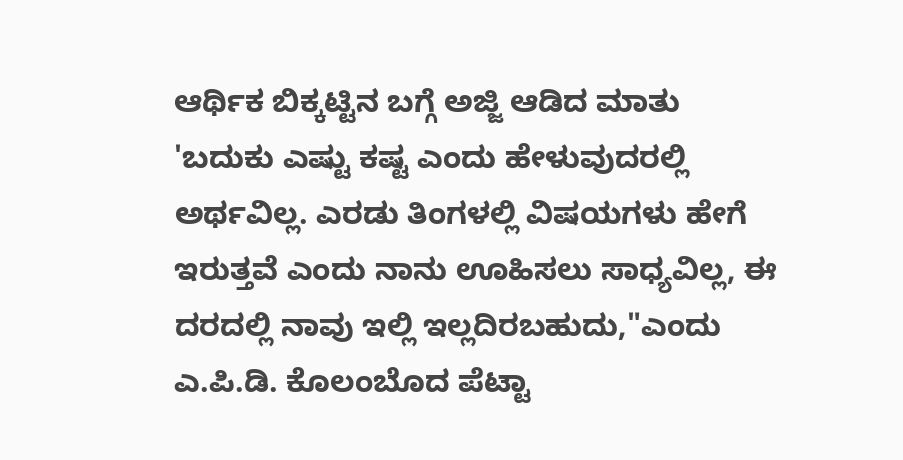ಆರ್ಥಿಕ ಬಿಕ್ಕಟ್ಟಿನ ಬಗ್ಗೆ ಅಜ್ಜಿ ಆಡಿದ ಮಾತು
'ಬದುಕು ಎಷ್ಟು ಕಷ್ಟ ಎಂದು ಹೇಳುವುದರಲ್ಲಿ ಅರ್ಥವಿಲ್ಲ. ಎರಡು ತಿಂಗಳಲ್ಲಿ ವಿಷಯಗಳು ಹೇಗೆ ಇರುತ್ತವೆ ಎಂದು ನಾನು ಊಹಿಸಲು ಸಾಧ್ಯವಿಲ್ಲ, ಈ ದರದಲ್ಲಿ ನಾವು ಇಲ್ಲಿ ಇಲ್ಲದಿರಬಹುದು,"ಎಂದು ಎ.ಪಿ.ಡಿ. ಕೊಲಂಬೊದ ಪೆಟ್ಟಾ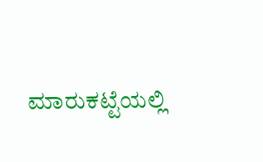ಮಾರುಕಟ್ಟೆಯಲ್ಲಿ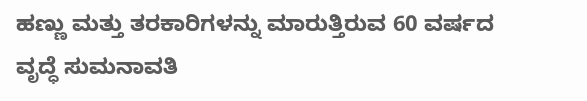ಹಣ್ಣು ಮತ್ತು ತರಕಾರಿಗಳನ್ನು ಮಾರುತ್ತಿರುವ 60 ವರ್ಷದ ವೃದ್ಧೆ ಸುಮನಾವತಿ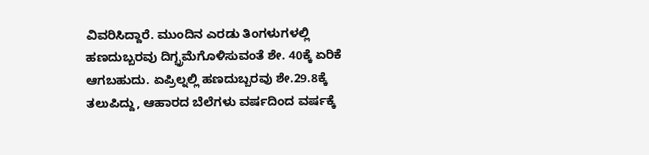ವಿವರಿಸಿದ್ದಾರೆ. ಮುಂದಿನ ಎರಡು ತಿಂಗಳುಗಳಲ್ಲಿ ಹಣದುಬ್ಬರವು ದಿಗ್ಭ್ರಮೆಗೊಳಿಸುವಂತೆ ಶೇ. 40ಕ್ಕೆ ಏರಿಕೆ ಆಗಬಹುದು. ಏಪ್ರಿಲ್ನಲ್ಲಿ ಹಣದುಬ್ಬರವು ಶೇ.29.8ಕ್ಕೆ ತಲುಪಿದ್ದು, ಆಹಾರದ ಬೆಲೆಗಳು ವರ್ಷದಿಂದ ವರ್ಷಕ್ಕೆ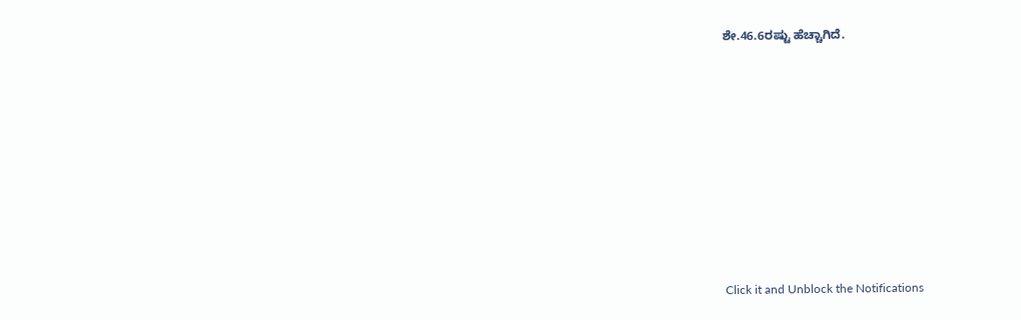ಶೇ.46.6ರಷ್ಟು ಹೆಚ್ಚಾಗಿದೆ.












Click it and Unblock the Notifications